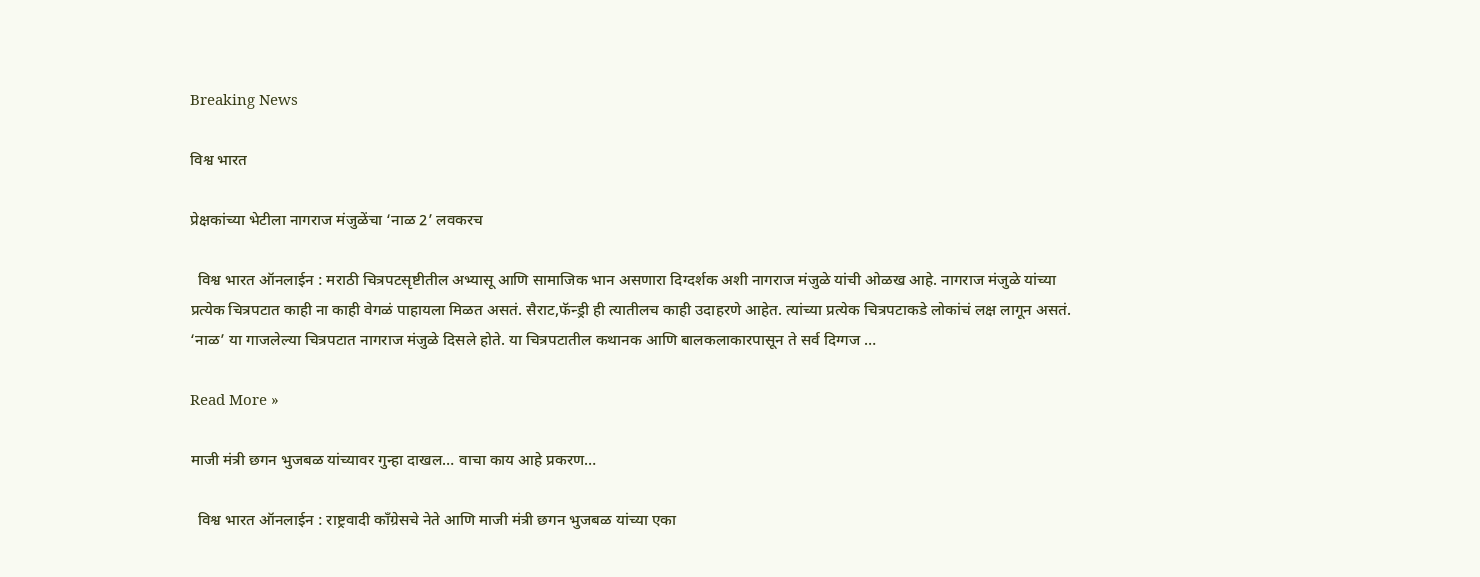Breaking News

विश्व भारत

प्रेक्षकांच्या भेटीला नागराज मंजुळेंचा ‘नाळ 2’ लवकरच

  विश्व भारत ऑनलाईन : मराठी चित्रपटसृष्टीतील अभ्यासू आणि सामाजिक भान असणारा दिग्दर्शक अशी नागराज मंजुळे यांची ओळख आहे. नागराज मंजुळे यांच्या प्रत्येक चित्रपटात काही ना काही वेगळं पाहायला मिळत असतं. सैराट,फॅन्ड्री ही त्यातीलच काही उदाहरणे आहेत. त्यांच्या प्रत्येक चित्रपटाकडे लोकांचं लक्ष लागून असतं. ‘नाळ’ या गाजलेल्या चित्रपटात नागराज मंजुळे दिसले होते. या चित्रपटातील कथानक आणि बालकलाकारपासून ते सर्व दिग्गज …

Read More »

माजी मंत्री छगन भुजबळ यांच्यावर गुन्हा दाखल… वाचा काय आहे प्रकरण…

  विश्व भारत ऑनलाईन : राष्ट्रवादी काँग्रेसचे नेते आणि माजी मंत्री छगन भुजबळ यांच्या एका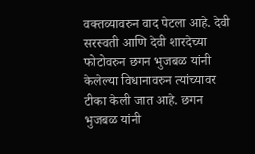वक्तव्यावरुन वाद पेटला आहे. देवी सरस्वती आणि देवी शारदेच्या फोटोवरुन छगन भुजबळ यांनी केलेल्या विधानावरुन त्यांच्यावर टीका केली जात आहे. छगन भुजबळ यांनी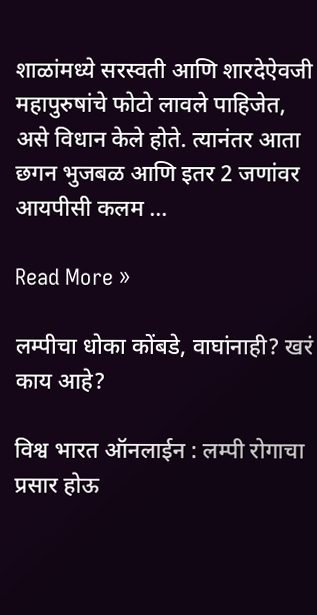शाळांमध्ये सरस्वती आणि शारदेऐवजी महापुरुषांचे फोटो लावले पाहिजेत, असे विधान केले होते. त्यानंतर आता छगन भुजबळ आणि इतर 2 जणांवर आयपीसी कलम …

Read More »

लम्पीचा धोका कोंबडे, वाघांनाही? खरं काय आहे?

विश्व भारत ऑनलाईन : लम्पी रोगाचा प्रसार होऊ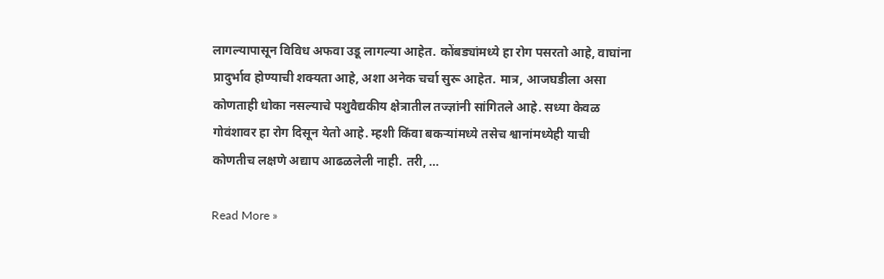लागल्यापासून विविध अफवा उडू लागल्या आहेत. कोंबड्यांमध्ये हा रोग पसरतो आहे, वाघांना प्रादुर्भाव होण्याची शक्यता आहे, अशा अनेक चर्चा सुरू आहेत. मात्र, आजघडीला असा कोणताही धोका नसल्याचे पशुवैद्यकीय क्षेत्रातील तज्ज्ञांनी सांगितले आहे. सध्या केवळ गोवंशावर हा रोग दिसून येतो आहे. म्हशी किंवा बकऱ्यांमध्ये तसेच श्वानांमध्येही याची कोणतीच लक्षणे अद्याप आढळलेली नाही. तरी, …

Read More »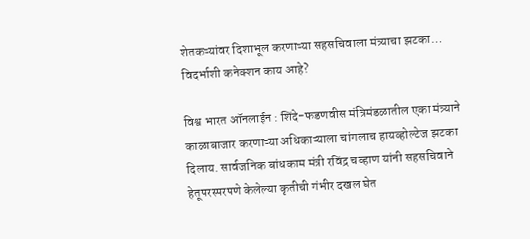शेतकऱ्यांवर दिशाभूल करणाऱ्या सहसचिवाला मंत्र्याचा झटका… विदर्भाशी कनेक्शन काय आहे?

विश्व भारत ऑनलाईन : शिंदे-फडणवीस मंत्रिमंडळातील एका मंत्र्याने काळाबाजार करणाऱ्या अधिकाऱ्याला चांगलाच हायव्होल्टेज झटका दिलाय. सार्वजनिक बांधकाम मंत्री रविंद्र चव्हाण यांनी सहसचिवाने हेतूपरस्परपणे केलेल्या कृतीची गंभीर दखल घेत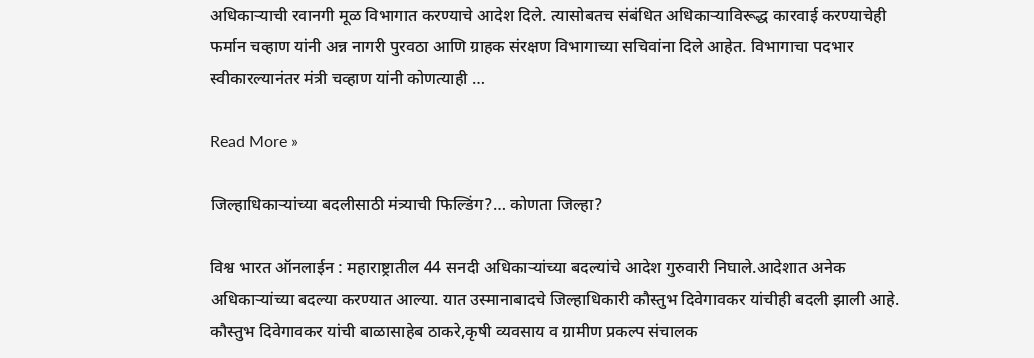अधिकाऱ्याची रवानगी मूळ विभागात करण्याचे आदेश दिले. त्यासोबतच संबंधित अधिकाऱ्याविरूद्ध कारवाई करण्याचेही फर्मान चव्हाण यांनी अन्न नागरी पुरवठा आणि ग्राहक संरक्षण विभागाच्या सचिवांना दिले आहेत. विभागाचा पदभार स्वीकारल्यानंतर मंत्री चव्हाण यांनी कोणत्याही …

Read More »

जिल्हाधिकाऱ्यांच्या बदलीसाठी मंत्र्याची फिल्डिंग?… कोणता जिल्हा?

विश्व भारत ऑनलाईन : महाराष्ट्रातील 44 सनदी अधिकाऱ्यांच्या बदल्यांचे आदेश गुरुवारी निघाले.आदेशात अनेक अधिकाऱ्यांच्या बदल्या करण्यात आल्या. यात उस्मानाबादचे जिल्हाधिकारी कौस्तुभ दिवेगावकर यांचीही बदली झाली आहे. कौस्तुभ दिवेगावकर यांची बाळासाहेब ठाकरे,कृषी व्यवसाय व ग्रामीण प्रकल्प संचालक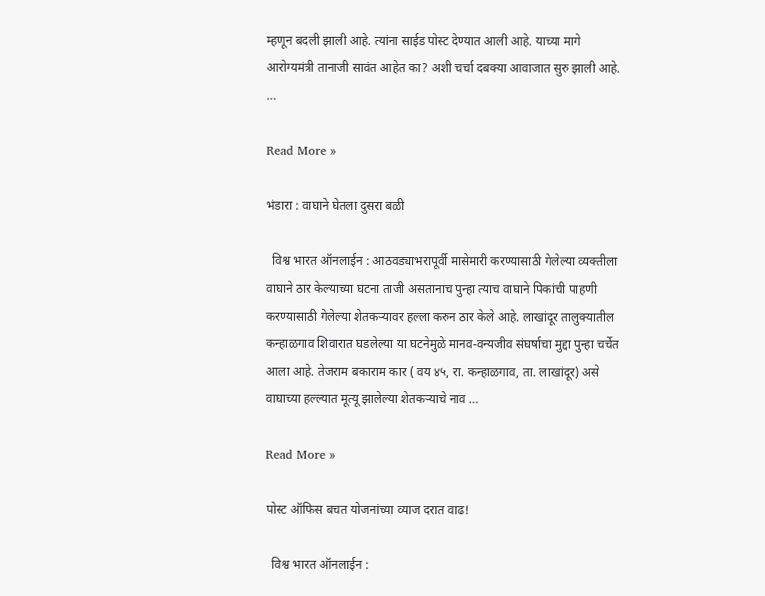म्हणून बदली झाली आहे. त्यांना साईड पोस्ट देण्यात आली आहे. याच्या मागे आरोग्यमंत्री तानाजी सावंत आहेत का? अशी चर्चा दबक्या आवाजात सुरु झाली आहे. …

Read More »

भंडारा : वाघाने घेतला दुसरा बळी

  विश्व भारत ऑनलाईन : आठवड्याभरापूर्वी मासेमारी करण्यासाठी गेलेल्या व्यक्तीला वाघाने ठार केल्याच्या घटना ताजी असतानाच पुन्हा त्याच वाघाने पिकांची पाहणी करण्यासाठी गेलेल्या शेतकऱ्यावर हल्ला करुन ठार केले आहे. लाखांदूर तालुक्यातील कन्हाळगाव शिवारात घडलेल्या या घटनेमुळे मानव-वन्यजीव संघर्षाचा मुद्दा पुन्हा चर्चेत आला आहे. तेजराम बकाराम कार ( वय ४५, रा. कन्हाळगाव, ता. लाखांदूर) असे वाघाच्या हल्ल्यात मूत्यू झालेल्या शेतकऱ्याचे नाव …

Read More »

पोस्ट ऑफिस बचत योजनांच्या व्याज दरात वाढ!

  विश्व भारत ऑनलाईन :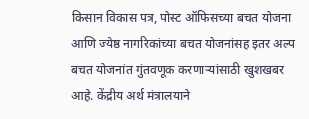किसान विकास पत्र, पोस्ट ऑफिसच्या बचत योजना आणि ज्येष्ठ नागरिकांच्या बचत योजनांसह इतर अल्प बचत योजनांत गुंतवणूक करणार्‍यांसाठी खुशखबर आहे. केंद्रीय अर्थ मंत्रालयाने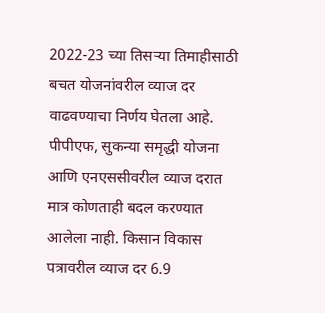2022-23 च्या तिसर्‍या तिमाहीसाठी बचत योजनांवरील व्याज दर वाढवण्याचा निर्णय घेतला आहे. पीपीएफ, सुकन्या समृद्धी योजना आणि एनएससीवरील व्याज दरात मात्र कोणताही बदल करण्यात आलेला नाही. किसान विकास पत्रावरील व्याज दर 6.9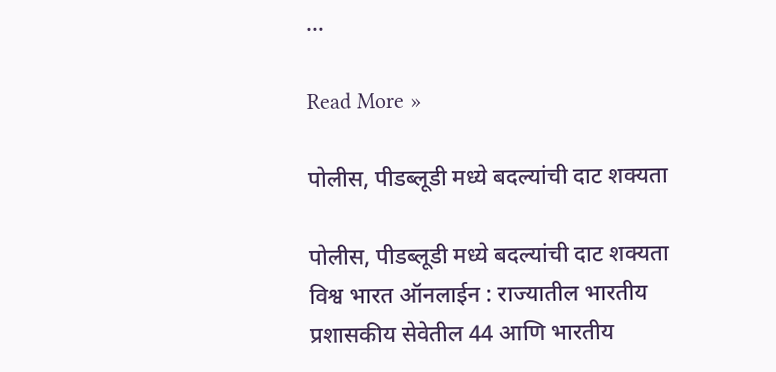…

Read More »

पोलीस, पीडब्लूडी मध्ये बदल्यांची दाट शक्यता

पोलीस, पीडब्लूडी मध्ये बदल्यांची दाट शक्यता विश्व भारत ऑनलाईन : राज्यातील भारतीय प्रशासकीय सेवेतील 44 आणि भारतीय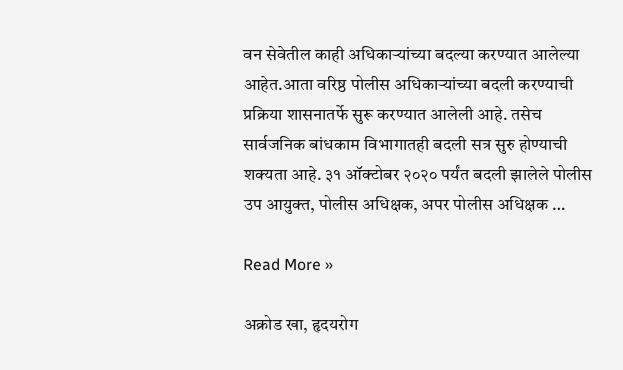वन सेवेतील काही अधिकाऱ्यांच्या बदल्या करण्यात आलेल्या आहेत.आता वरिष्ठ पोलीस अधिकाऱ्यांच्या बदली करण्याची प्रक्रिया शासनातर्फे सुरू करण्यात आलेली आहे. तसेच सार्वजनिक बांधकाम विभागातही बदली सत्र सुरु होण्याची शक्यता आहे. ३१ ऑक्टोबर २०२० पर्यंत बदली झालेले पोलीस उप आयुक्त, पोलीस अधिक्षक, अपर पोलीस अधिक्षक …

Read More »

अक्रोड खा, हृदयरोग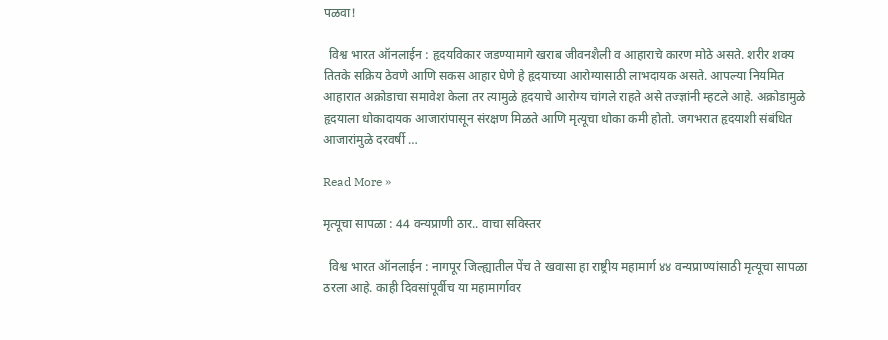पळवा!

  विश्व भारत ऑनलाईन : हृदयविकार जडण्यामागे खराब जीवनशैली व आहाराचे कारण मोठे असते. शरीर शक्य तितके सक्रिय ठेवणे आणि सकस आहार घेणे हे हृदयाच्या आरोग्यासाठी लाभदायक असते. आपल्या नियमित आहारात अक्रोडाचा समावेश केला तर त्यामुळे हृदयाचे आरोग्य चांगले राहते असे तज्ज्ञांनी म्हटले आहे. अक्रोडामुळे हृदयाला धोकादायक आजारांपासून संरक्षण मिळते आणि मृत्यूचा धोका कमी होतो. जगभरात हृदयाशी संबंधित आजारांमुळे दरवर्षी …

Read More »

मृत्यूचा सापळा : 44 वन्यप्राणी ठार.. वाचा सविस्तर

  विश्व भारत ऑनलाईन : नागपूर जिल्ह्यातील पेंच ते खवासा हा राष्ट्रीय महामार्ग ४४ वन्यप्राण्यांसाठी मृत्यूचा सापळा ठरला आहे. काही दिवसांपूर्वीच या महामार्गावर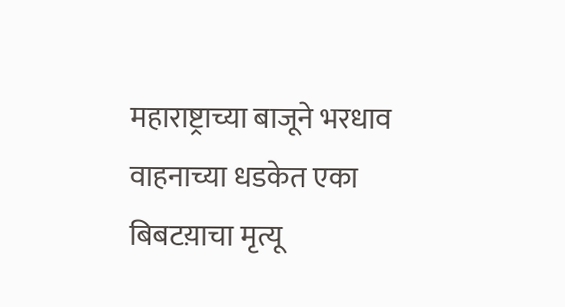महाराष्ट्राच्या बाजूने भरधाव वाहनाच्या धडकेत एका बिबटय़ाचा मृत्यू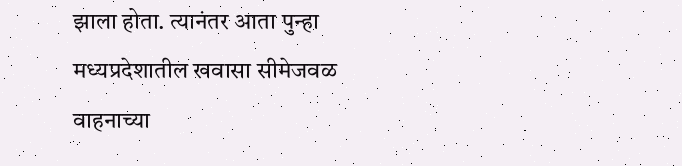झाला होता. त्यानंतर आता पुन्हा मध्यप्रदेशातील खवासा सीमेजवळ वाहनाच्या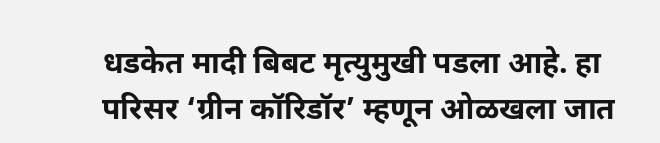धडकेत मादी बिबट मृत्युमुखी पडला आहे. हा परिसर ‘ग्रीन कॉरिडॉर’ म्हणून ओळखला जात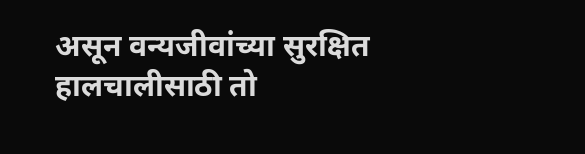असून वन्यजीवांच्या सुरक्षित हालचालीसाठी तो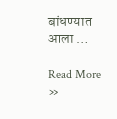बांधण्यात आला …

Read More »